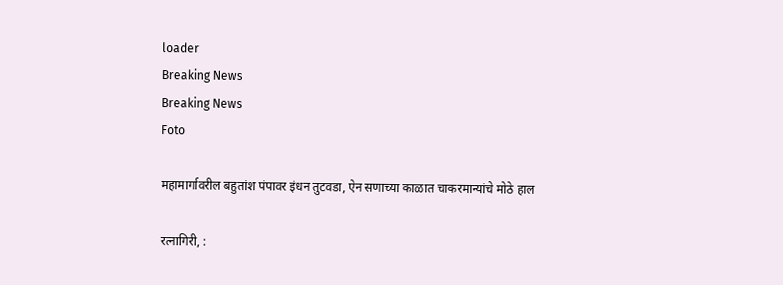loader
Breaking News
Breaking News
Foto

महामार्गावरील बहुतांश पंपावर इंधन तुटवडा, ऐन सणाच्या काळात चाकरमान्यांचे मोठे हाल

रत्नागिरी, :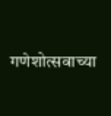गणेशोत्सवाच्या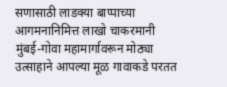सणासाठी लाडक्या बाप्पाच्या आगमनानिमित्त लाखो चाकरमानी मुंबई-गोवा महामार्गावरून मोठ्या उत्साहाने आपल्या मूळ गावाकडे परतत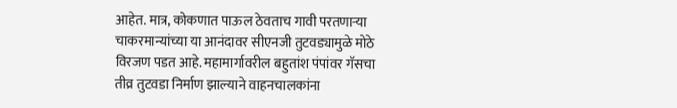आहेत. मात्र, कोकणात पाऊल ठेवताच गावी परतणार्‍या चाकरमान्यांच्या या आनंदावर सीएनजी तुटवड्यामुळे मोठे विरजण पडत आहे. महामार्गावरील बहुतांश पंपांवर गॅसचा तीव्र तुटवडा निर्माण झाल्याने वाहनचालकांना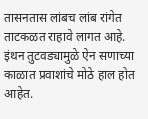तासनतास लांबच लांब रांगेत ताटकळत राहावे लागत आहे. इंथन तुटवड्यामुळे ऐन सणाच्या काळात प्रवाशांचे मोठे हाल होत आहेत.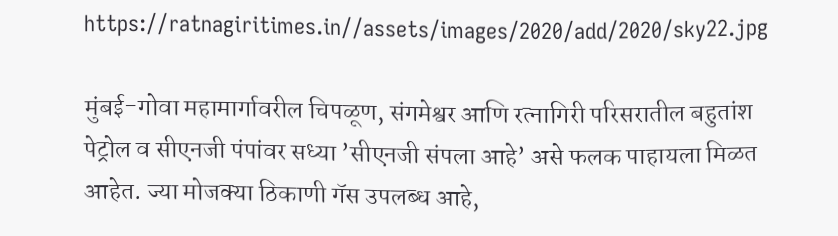https://ratnagiritimes.in//assets/images/2020/add/2020/sky22.jpg

मुंबई-गोवा महामार्गावरील चिपळूण, संगमेश्वर आणि रत्नागिरी परिसरातील बहुतांश पेट्रोल व सीएनजी पंपांवर सध्या ’सीएनजी संपला आहे’ असे फलक पाहायला मिळत आहेत. ज्या मोजक्या ठिकाणी गॅस उपलब्ध आहे,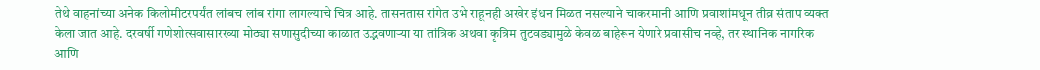तेथे वाहनांच्या अनेक किलोमीटरपर्यंत लांबच लांब रांगा लागल्याचे चित्र आहे. तासनतास रांगेत उभे राहूनही अखेर इंधन मिळत नसल्याने चाकरमानी आणि प्रवाशांमधून तीव्र संताप व्यक्त केला जात आहे. दरवर्षी गणेशोत्सवासारख्या मोठ्या सणासुदीच्या काळात उद्भवणार्‍या या तांत्रिक अथवा कृत्रिम तुटवड्यामुळे केवळ बाहेरून येणारे प्रवासीच नव्हे, तर स्थानिक नागरिक आणि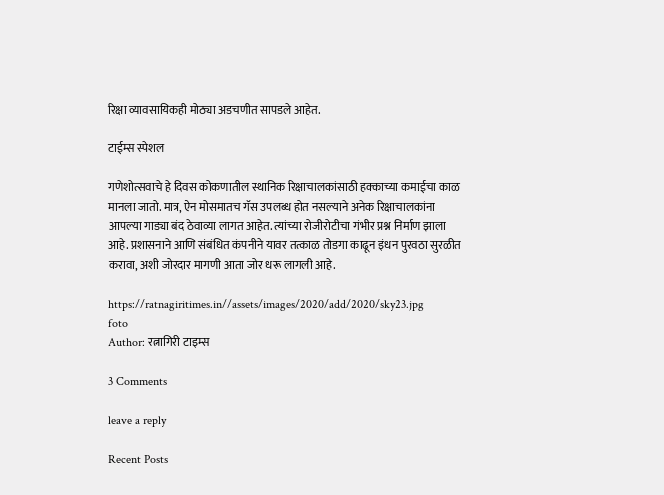रिक्षा व्यावसायिकही मोठ्या अडचणीत सापडले आहेत.

टाईम्स स्पेशल

गणेशोत्सवाचे हे दिवस कोकणातील स्थानिक रिक्षाचालकांसाठी हक्काच्या कमाईचा काळ मानला जातो. मात्र, ऐन मोसमातच गॅस उपलब्ध होत नसल्याने अनेक रिक्षाचालकांना आपल्या गाड्या बंद ठेवाव्या लागत आहेत. त्यांच्या रोजीरोटीचा गंभीर प्रश्न निर्माण झाला आहे. प्रशासनाने आणि संबंधित कंपनीने यावर तत्काळ तोडगा काढून इंधन पुरवठा सुरळीत करावा, अशी जोरदार मागणी आता जोर धरू लागली आहे.

https://ratnagiritimes.in//assets/images/2020/add/2020/sky23.jpg
foto
Author: रत्नागिरी टाइम्स

3 Comments

leave a reply

Recent Posts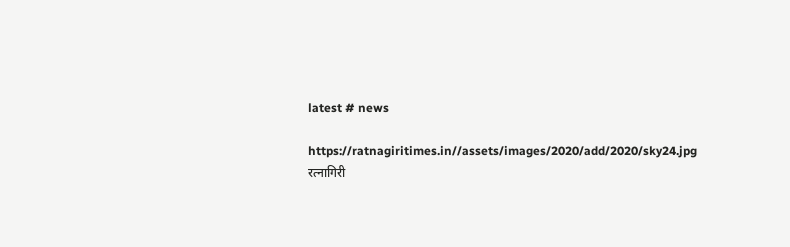latest # news

https://ratnagiritimes.in//assets/images/2020/add/2020/sky24.jpg
रत्नागिरी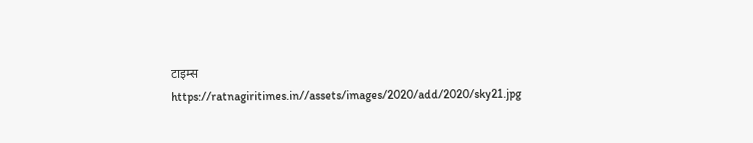टाइम्स
https://ratnagiritimes.in//assets/images/2020/add/2020/sky21.jpg